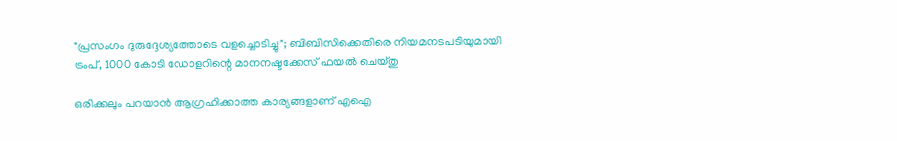"പ്രസംഗം ദുരുദ്ദേശ്യത്തോടെ വളച്ചൊടിച്ചു"; ബിബിസിക്കെതിരെ നിയമനടപടിയുമായി ട്രംപ്, 1000 കോടി ഡോളറിന്റെ മാനനഷ്ടക്കേസ് ഫയൽ ചെയ്തു

ഒരിക്കലും പറയാൻ ആഗ്രഹിക്കാത്ത കാര്യങ്ങളാണ് എഐ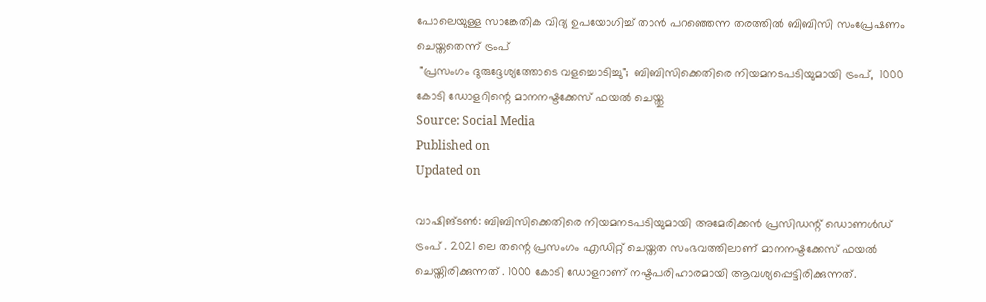പോലെയുള്ള സാങ്കേതിക വിദ്യ ഉപയോഗിച്ച് താൻ പറഞ്ഞെന്ന തരത്തിൽ ബിബിസി സംപ്രേഷണം ചെയ്തതെന്ന് ട്രംപ്
 "പ്രസംഗം ദുരുദ്ദേശ്യത്തോടെ വളച്ചൊടിച്ചു";  ബിബിസിക്കെതിരെ നിയമനടപടിയുമായി ട്രംപ്,  1000 കോടി ഡോളറിന്റെ മാനനഷ്ടക്കേസ് ഫയൽ ചെയ്തു
Source: Social Media
Published on
Updated on

വാഷിങ്ടൺ: ബിബിസിക്കെതിരെ നിയമനടപടിയുമായി അമേരിക്കൻ പ്രസിഡന്റ് ഡൊണൾഡ് ട്രംപ് . 2021 ലെ തന്റെ പ്രസംഗം എഡിറ്റ് ചെയ്തത സംഭവത്തിലാണ് മാനനഷ്ടക്കേസ് ഫയൽ ചെയ്തിരിക്കുന്നത് . 1000 കോടി ഡോളറാണ് നഷ്ടപരിഹാരമായി ആവശ്യപ്പെട്ടിരിക്കുന്നത്.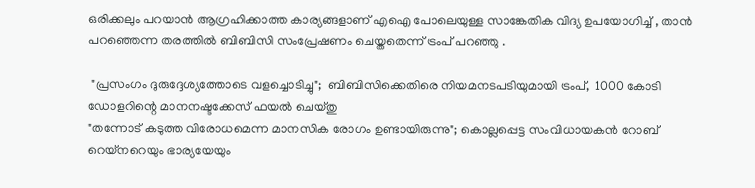ഒരിക്കലും പറയാൻ ആഗ്രഹിക്കാത്ത കാര്യങ്ങളാണ് എഐ പോലെയുള്ള സാങ്കേതിക വിദ്യ ഉപയോഗിച്ച് , താൻ പറഞ്ഞെന്ന തരത്തിൽ ബിബിസി സംപ്രേഷണം ചെയ്തതെന്ന് ട്രംപ് പറഞ്ഞു .

 "പ്രസംഗം ദുരുദ്ദേശ്യത്തോടെ വളച്ചൊടിച്ചു";  ബിബിസിക്കെതിരെ നിയമനടപടിയുമായി ട്രംപ്,  1000 കോടി ഡോളറിന്റെ മാനനഷ്ടക്കേസ് ഫയൽ ചെയ്തു
"തന്നോട് കടുത്ത വിരോധമെന്ന മാനസിക രോഗം ഉണ്ടായിരുന്നു"; കൊല്ലപ്പെട്ട സംവിധായകൻ റോബ് റെയ്നറെയും ഭാര്യയേയും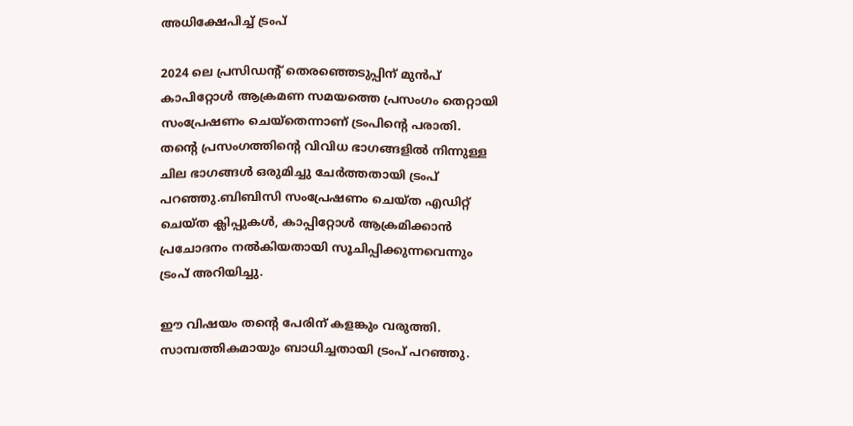അധിക്ഷേപിച്ച് ട്രംപ്

2024 ലെ പ്രസിഡന്റ് തെരഞ്ഞെടുപ്പിന് മുൻപ് കാപിറ്റോൾ ആക്രമണ സമയത്തെ പ്രസംഗം തെറ്റായി സംപ്രേഷണം ചെയ്തെന്നാണ് ട്രംപിന്റെ പരാതി. തന്റെ പ്രസംഗത്തിന്റെ വിവിധ ഭാഗങ്ങളിൽ നിന്നുള്ള ചില ഭാഗങ്ങൾ ഒരുമിച്ചു ചേർത്തതായി ട്രംപ് പറഞ്ഞു.ബിബിസി സംപ്രേഷണം ചെയ്ത എഡിറ്റ് ചെയ്ത ക്ലിപ്പുകൾ, കാപ്പിറ്റോൾ ആക്രമിക്കാൻ പ്രചോദനം നൽകിയതായി സൂചിപ്പിക്കുന്നവെന്നും ട്രംപ് അറിയിച്ചു.

ഈ വിഷയം തന്റെ പേരിന് കളങ്കും വരുത്തി. സാമ്പത്തികമായും ബാധിച്ചതായി ട്രംപ് പറഞ്ഞു.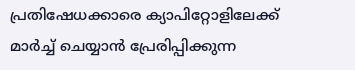പ്രതിഷേധക്കാരെ ക്യാപിറ്റോളിലേക്ക് മാർച്ച് ചെയ്യാൻ പ്രേരിപ്പിക്കുന്ന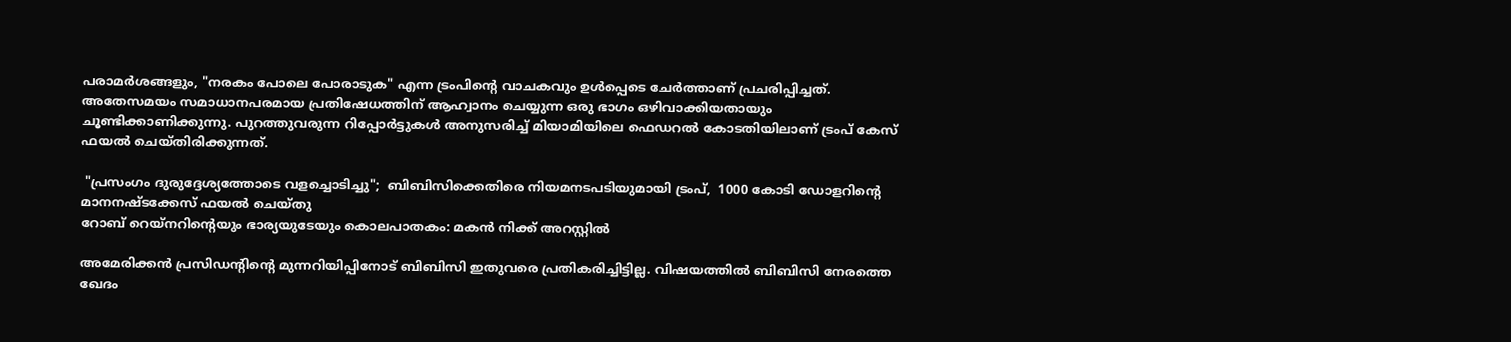പരാമർശങ്ങളും, "നരകം പോലെ പോരാടുക" എന്ന ട്രംപിന്റെ വാചകവും ഉൾപ്പെടെ ചേർത്താണ് പ്രചരിപ്പിച്ചത്. അതേസമയം സമാധാനപരമായ പ്രതിഷേധത്തിന് ആഹ്വാനം ചെയ്യുന്ന ഒരു ഭാഗം ഒഴിവാക്കിയതായും ചൂണ്ടിക്കാണിക്കുന്നു. പുറത്തുവരുന്ന റിപ്പോർട്ടുകൾ അനുസരിച്ച് മിയാമിയിലെ ഫെഡറൽ കോടതിയിലാണ് ട്രംപ് കേസ് ഫയൽ ചെയ്തിരിക്കുന്നത്.

 "പ്രസംഗം ദുരുദ്ദേശ്യത്തോടെ വളച്ചൊടിച്ചു";  ബിബിസിക്കെതിരെ നിയമനടപടിയുമായി ട്രംപ്,  1000 കോടി ഡോളറിന്റെ മാനനഷ്ടക്കേസ് ഫയൽ ചെയ്തു
റോബ് റെയ്‌നറിന്റെയും ഭാര്യയുടേയും കൊലപാതകം: മകൻ നിക്ക് അറസ്റ്റിൽ

അമേരിക്കൻ പ്രസിഡന്റിന്റെ മുന്നറിയിപ്പിനോട് ബിബിസി ഇതുവരെ പ്രതികരിച്ചിട്ടില്ല. വിഷയത്തിൽ ബിബിസി നേരത്തെ ഖേദം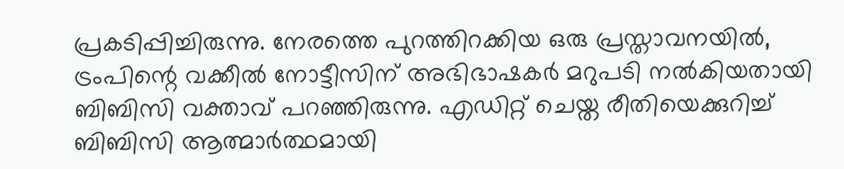പ്രകടിപ്പിച്ചിരുന്നു. നേരത്തെ പുറത്തിറക്കിയ ഒരു പ്രസ്താവനയിൽ, ട്രംപിന്റെ വക്കീൽ നോട്ടീസിന് അഭിഭാഷകർ മറുപടി നൽകിയതായി ബിബിസി വക്താവ് പറഞ്ഞിരുന്നു. എഡിറ്റ് ചെയ്ത രീതിയെക്കുറിച്ച് ബിബിസി ആത്മാർത്ഥമായി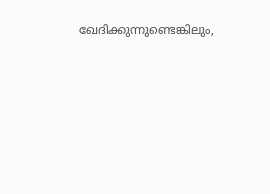ഖേദിക്കുന്നുണ്ടെങ്കിലും,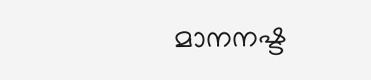മാനനഷ്ട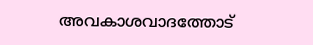അവകാശവാദത്തോട്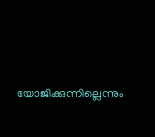യോജിക്കുന്നില്ലെന്നും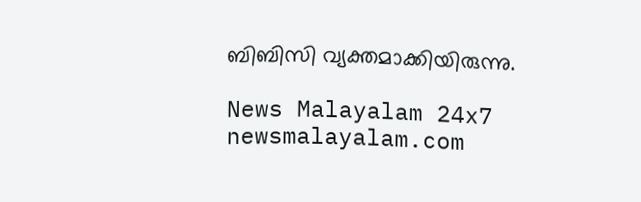ബിബിസി വ്യക്തമാക്കിയിരുന്നു.

News Malayalam 24x7
newsmalayalam.com